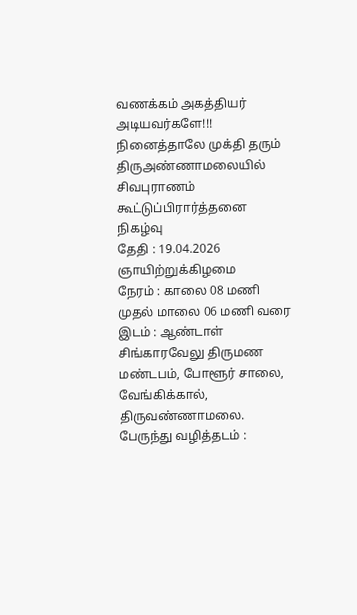வணக்கம் அகத்தியர் அடியவர்களே!!!
நினைத்தாலே முக்தி தரும் திருஅண்ணாமலையில் சிவபுராணம் கூட்டுப்பிரார்த்தனை நிகழ்வு
தேதி : 19.04.2026 ஞாயிற்றுக்கிழமை
நேரம் : காலை 08 மணி முதல் மாலை 06 மணி வரை
இடம் : ஆண்டாள் சிங்காரவேலு திருமண மண்டபம், போளூர் சாலை, வேங்கிக்கால், திருவண்ணாமலை.
பேருந்து வழித்தடம் :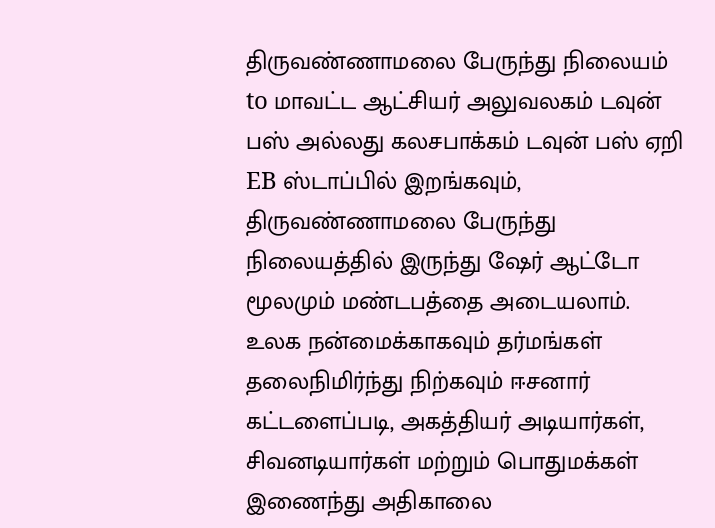திருவண்ணாமலை பேருந்து நிலையம் to மாவட்ட ஆட்சியர் அலுவலகம் டவுன் பஸ் அல்லது கலசபாக்கம் டவுன் பஸ் ஏறி EB ஸ்டாப்பில் இறங்கவும், திருவண்ணாமலை பேருந்து நிலையத்தில் இருந்து ஷேர் ஆட்டோ மூலமும் மண்டபத்தை அடையலாம்.
உலக நன்மைக்காகவும் தர்மங்கள் தலைநிமிர்ந்து நிற்கவும் ஈசனார் கட்டளைப்படி, அகத்தியர் அடியார்கள், சிவனடியார்கள் மற்றும் பொதுமக்கள் இணைந்து அதிகாலை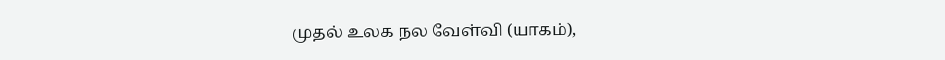முதல் உலக நல வேள்வி (யாகம்),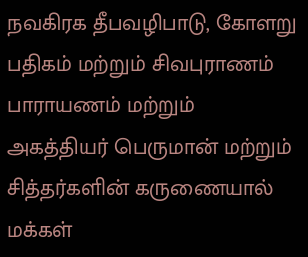நவகிரக தீபவழிபாடு, கோளறு பதிகம் மற்றும் சிவபுராணம் பாராயணம் மற்றும் அகத்தியர் பெருமான் மற்றும் சித்தர்களின் கருணையால் மக்கள்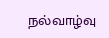நல்வாழ்வு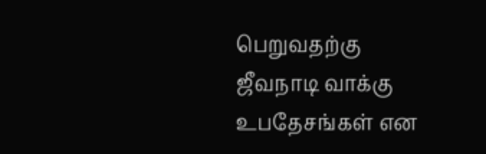பெறுவதற்கு ஜீவநாடி வாக்கு உபதேசங்கள் என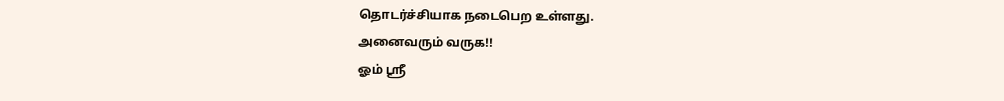தொடர்ச்சியாக நடைபெற உள்ளது.
அனைவரும் வருக!!
ஓம் ஸ்ரீ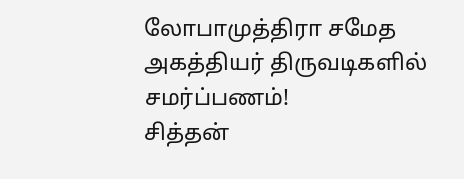லோபாமுத்திரா சமேத அகத்தியர் திருவடிகளில் சமர்ப்பணம்!
சித்தன்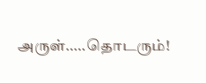அருள்.....தொடரும்!